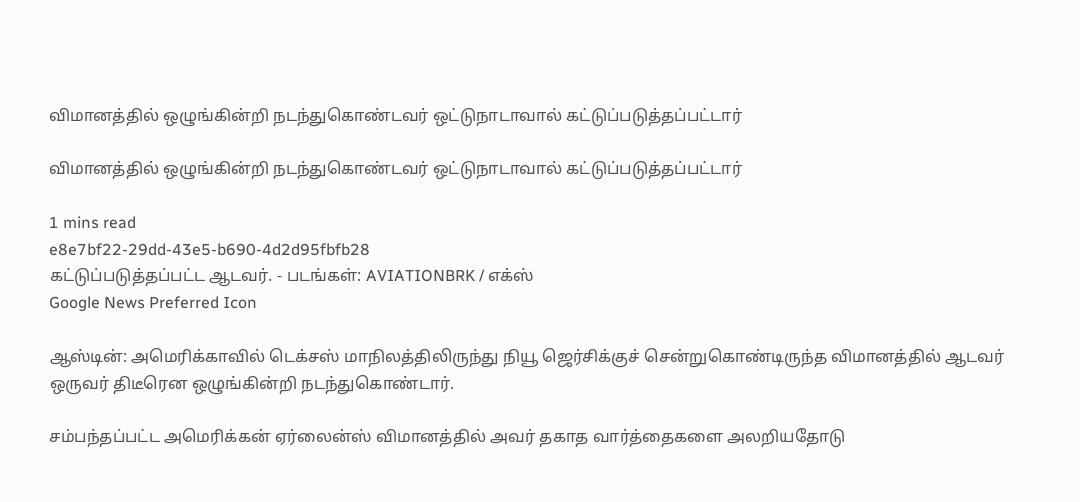விமானத்தில் ஒழுங்கின்றி நடந்துகொண்டவர் ஒட்டுநாடாவால் கட்டுப்படுத்தப்பட்டார்

விமானத்தில் ஒழுங்கின்றி நடந்துகொண்டவர் ஒட்டுநாடாவால் கட்டுப்படுத்தப்பட்டார்

1 mins read
e8e7bf22-29dd-43e5-b690-4d2d95fbfb28
கட்டுப்படுத்தப்பட்ட ஆடவர். - படங்கள்: AVIATIONBRK / எக்ஸ்
Google News Preferred Icon

ஆஸ்டின்: அமெரிக்காவில் டெக்சஸ் மாநிலத்திலிருந்து நியூ ஜெர்சிக்குச் சென்றுகொண்டிருந்த விமானத்தில் ஆடவர் ஒருவர் திடீரென ஒழுங்கின்றி நடந்துகொண்டார்.

சம்பந்தப்பட்ட அமெரிக்கன் ஏர்லைன்ஸ் விமானத்தில் அவர் தகாத வார்த்தைகளை அலறியதோடு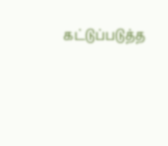கட்டுப்படுத்த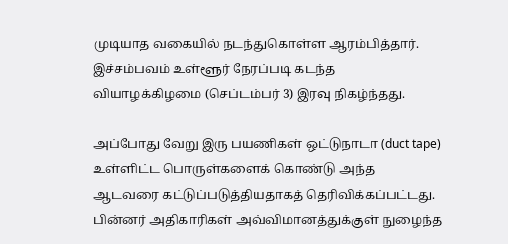முடியாத வகையில் நடந்துகொள்ள ஆரம்பித்தார். இச்சம்பவம் உள்ளூர் நேரப்படி கடந்த வியாழக்கிழமை (செப்டம்பர் 3) இரவு நிகழ்ந்தது.

அப்போது வேறு இரு பயணிகள் ஒட்டுநாடா (duct tape) உள்ளிட்ட பொருள்களைக் கொண்டு அந்த ஆடவரை கட்டுப்படுத்தியதாகத் தெரிவிக்கப்பட்டது. பின்னர் அதிகாரிகள் அவ்விமானத்துக்குள் நுழைந்த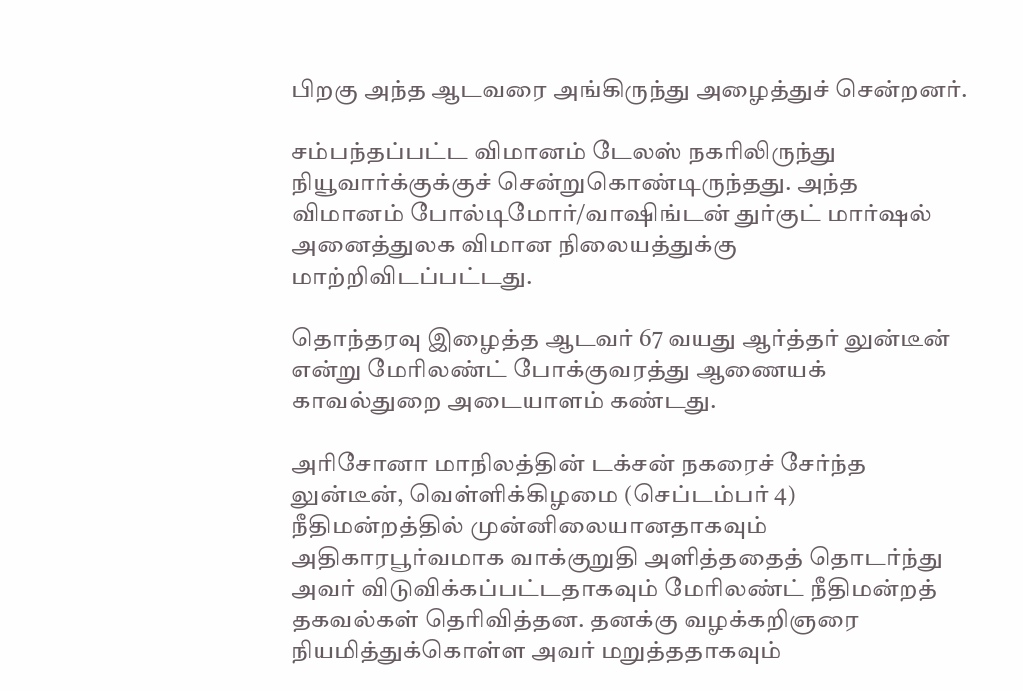பிறகு அந்த ஆடவரை அங்கிருந்து அழைத்துச் சென்றனர்.

சம்பந்தப்பட்ட விமானம் டேலஸ் நகரிலிருந்து நியூவார்க்குக்குச் சென்றுகொண்டிருந்தது. அந்த விமானம் போல்டிமோர்/வா‌ஷிங்டன் துர்குட் மார்‌ஷல் அனைத்துலக விமான நிலையத்துக்கு மாற்றிவிடப்பட்டது.

தொந்தரவு இழைத்த ஆடவர் 67 வயது ஆர்த்தர் லுன்டீன் என்று மேரிலண்ட் போக்குவரத்து ஆணையக் காவல்துறை அடையாளம் கண்டது.

அரிசோனா மாநிலத்தின் டக்சன் நகரைச் சேர்ந்த லுன்டீன், வெள்ளிக்கிழமை (செப்டம்பர் 4) நீதிமன்றத்தில் முன்னிலையானதாகவும் அதிகாரபூர்வமாக வாக்குறுதி அளித்ததைத் தொடர்ந்து அவர் விடுவிக்கப்பட்டதாகவும் மேரிலண்ட் நீதிமன்றத் தகவல்கள் தெரிவித்தன. தனக்கு வழக்கறிஞரை நியமித்துக்கொள்ள அவர் மறுத்ததாகவும்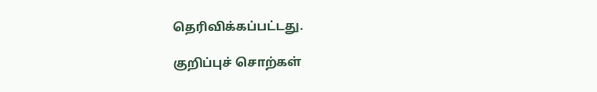தெரிவிக்கப்பட்டது.

குறிப்புச் சொற்கள்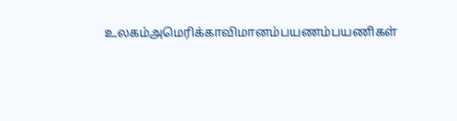உலகம்அமெரிக்காவிமானம்பயணம்பயணிகள்